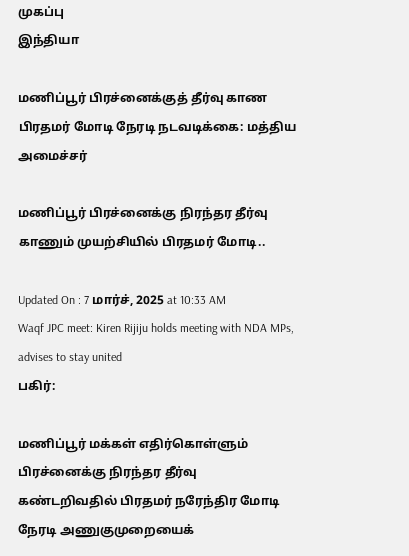முகப்பு
இந்தியா

மணிப்பூர் பிரச்னைக்குத் தீர்வு காண பிரதமர் மோடி நேரடி நடவடிக்கை: மத்திய அமைச்சர்

மணிப்பூர் பிரச்னைக்கு நிரந்தர தீர்வு காணும் முயற்சியில் பிரதமர் மோடி..

Updated On : 7 மார்ச், 2025 at 10:33 AM
Waqf JPC meet: Kiren Rijiju holds meeting with NDA MPs, advises to stay united
பகிர்:

மணிப்பூர் மக்கள் எதிர்கொள்ளும் பிரச்னைக்கு நிரந்தர தீர்வு கண்டறிவதில் பிரதமர் நரேந்திர மோடி நேரடி அணுகுமுறையைக்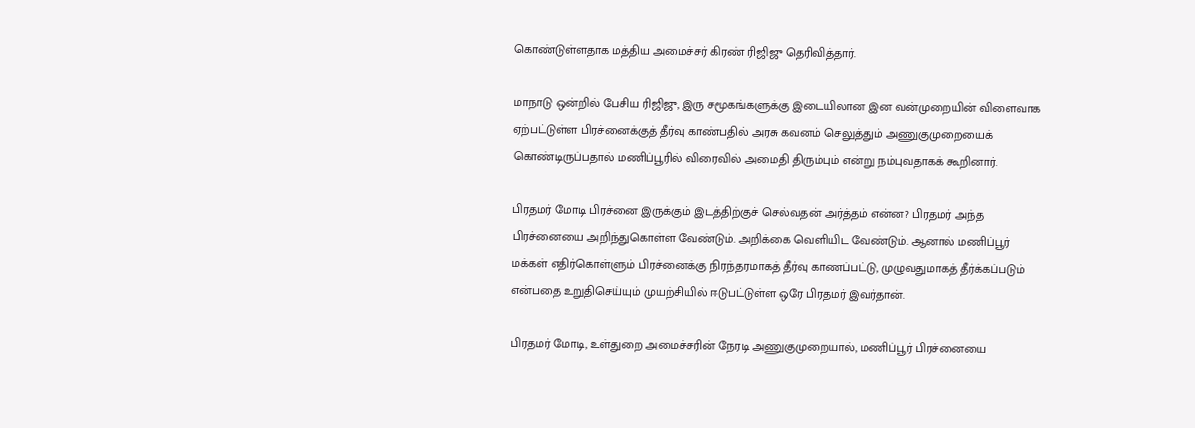கொண்டுள்ளதாக மத்திய அமைச்சர் கிரண் ரிஜிஜு தெரிவித்தார்.

மாநாடு ஒன்றில் பேசிய ரிஜிஜு, இரு சமூகங்களுக்கு இடையிலான இன வன்முறையின் விளைவாக ஏற்பட்டுள்ள பிரச்னைக்குத் தீர்வு காண்பதில் அரசு கவனம் செலுத்தும் அணுகுமுறையைக் கொண்டிருப்பதால் மணிப்பூரில் விரைவில் அமைதி திரும்பும் என்று நம்புவதாகக் கூறினார்.

பிரதமர் மோடி பிரச்னை இருக்கும் இடத்திற்குச் செல்வதன் அர்த்தம் என்ன? பிரதமர் அந்த பிரச்னையை அறிந்துகொள்ள வேண்டும். அறிக்கை வெளியிட வேண்டும். ஆனால் மணிப்பூர் மக்கள் எதிர்கொள்ளும் பிரச்னைக்கு நிரந்தரமாகத் தீர்வு காணப்பட்டு, முழுவதுமாகத் தீர்க்கப்படும் என்பதை உறுதிசெய்யும் முயற்சியில் ஈடுபட்டுள்ள ஒரே பிரதமர் இவர்தான்.

பிரதமர் மோடி, உள்துறை அமைச்சரின் நேரடி அணுகுமுறையால், மணிப்பூர் பிரச்னையை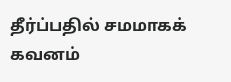தீர்ப்பதில் சமமாகக் கவனம்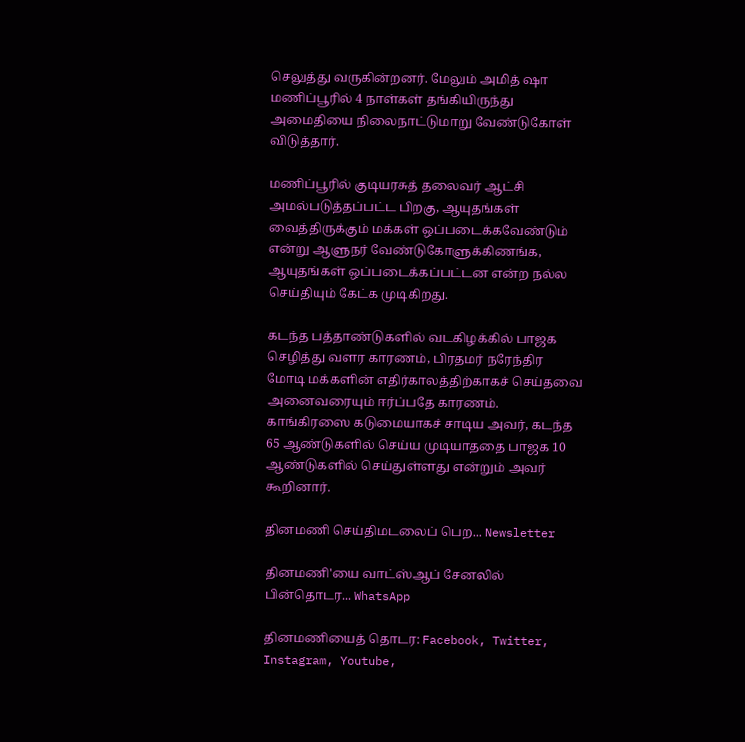செலுத்து வருகின்றனர். மேலும் அமித் ஷா மணிப்பூரில் 4 நாள்கள் தங்கியிருந்து அமைதியை நிலைநாட்டுமாறு வேண்டுகோள் விடுத்தார்.

மணிப்பூரில் குடியரசுத் தலைவர் ஆட்சி அமல்படுத்தப்பட்ட பிறகு, ஆயுதங்கள் வைத்திருக்கும் மக்கள் ஒப்படைக்கவேண்டும் என்று ஆளுநர் வேண்டுகோளுக்கிணங்க, ஆயுதங்கள் ஒப்படைக்கப்பட்டன என்ற நல்ல செய்தியும் கேட்க முடிகிறது.

கடந்த பத்தாண்டுகளில் வடகிழக்கில் பாஜக செழித்து வளர காரணம், பிரதமர் நரேந்திர மோடி மக்களின் எதிர்காலத்திற்காகச் செய்தவை அனைவரையும் ஈர்ப்பதே காரணம். காங்கிரஸை கடுமையாகச் சாடிய அவர், கடந்த 65 ஆண்டுகளில் செய்ய முடியாததை பாஜக 10 ஆண்டுகளில் செய்துள்ளது என்றும் அவர் கூறினார்.

தினமணி செய்திமடலைப் பெற... Newsletter

தினமணி'யை வாட்ஸ்ஆப் சேனலில் பின்தொடர... WhatsApp

தினமணியைத் தொடர: Facebook, Twitter, Instagram, Youtube,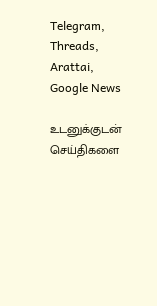Telegram, Threads, Arattai, Google News

உடனுக்குடன் செய்திகளை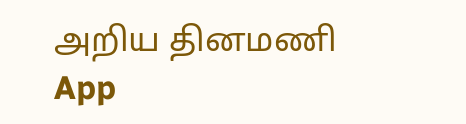அறிய தினமணி App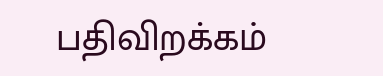பதிவிறக்கம்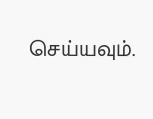செய்யவும்.